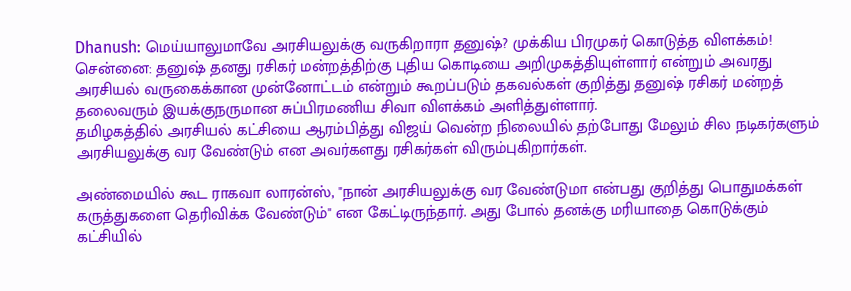Dhanush: மெய்யாலுமாவே அரசியலுக்கு வருகிறாரா தனுஷ்? முக்கிய பிரமுகர் கொடுத்த விளக்கம்!
சென்னை: தனுஷ் தனது ரசிகர் மன்றத்திற்கு புதிய கொடியை அறிமுகத்தியுள்ளார் என்றும் அவரது அரசியல் வருகைக்கான முன்னோட்டம் என்றும் கூறப்படும் தகவல்கள் குறித்து தனுஷ் ரசிகர் மன்றத் தலைவரும் இயக்குநருமான சுப்பிரமணிய சிவா விளக்கம் அளித்துள்ளார்.
தமிழகத்தில் அரசியல் கட்சியை ஆரம்பித்து விஜய் வென்ற நிலையில் தற்போது மேலும் சில நடிகர்களும் அரசியலுக்கு வர வேண்டும் என அவர்களது ரசிகர்கள் விரும்புகிறார்கள்.

அண்மையில் கூட ராகவா லாரன்ஸ், "நான் அரசியலுக்கு வர வேண்டுமா என்பது குறித்து பொதுமக்கள் கருத்துகளை தெரிவிக்க வேண்டும்" என கேட்டிருந்தார். அது போல் தனக்கு மரியாதை கொடுக்கும் கட்சியில்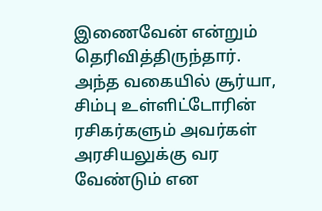இணைவேன் என்றும் தெரிவித்திருந்தார்.
அந்த வகையில் சூர்யா, சிம்பு உள்ளிட்டோரின் ரசிகர்களும் அவர்கள் அரசியலுக்கு வர வேண்டும் என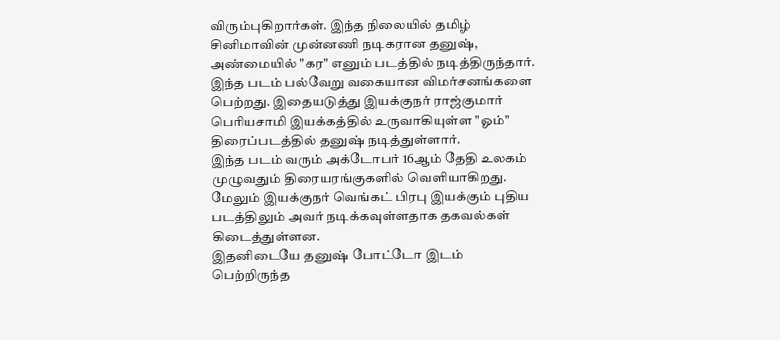விரும்புகிறார்கள். இந்த நிலையில் தமிழ் சினிமாவின் முன்னணி நடிகரான தனுஷ், அண்மையில் "கர" எனும் படத்தில் நடித்திருந்தார்.
இந்த படம் பல்வேறு வகையான விமர்சனங்களை பெற்றது. இதையடுத்து இயக்குநர் ராஜ்குமார் பெரியசாமி இயக்கத்தில் உருவாகியுள்ள "ஓம்" திரைப்படத்தில் தனுஷ் நடித்துள்ளார்.
இந்த படம் வரும் அக்டோபர் 16ஆம் தேதி உலகம் முழுவதும் திரையரங்குகளில் வெளியாகிறது. மேலும் இயக்குநர் வெங்கட் பிரபு இயக்கும் புதிய படத்திலும் அவர் நடிக்கவுள்ளதாக தகவல்கள் கிடைத்துள்ளன.
இதனிடையே தனுஷ் போட்டோ இடம் பெற்றிருந்த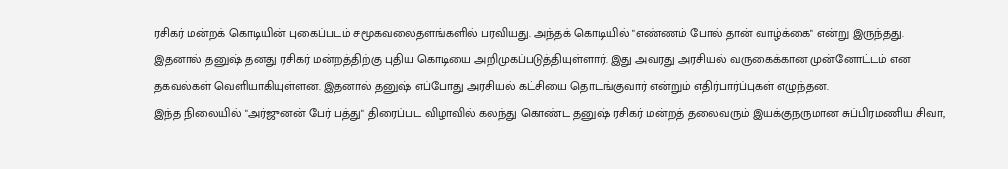ரசிகர் மன்றக் கொடியின் புகைப்படம் சமூகவலைதளங்களில் பரவியது. அந்தக் கொடியில் "எண்ணம் போல் தான் வாழ்க்கை" என்று இருந்தது.
இதனால் தனுஷ் தனது ரசிகர் மன்றத்திற்கு புதிய கொடியை அறிமுகப்படுத்தியுள்ளார். இது அவரது அரசியல் வருகைக்கான முன்னோட்டம் என தகவல்கள் வெளியாகியுள்ளன. இதனால் தனுஷ் எப்போது அரசியல் கட்சியை தொடங்குவார் என்றும் எதிர்பார்ப்புகள் எழுந்தன.
இந்த நிலையில் "அர்ஜுனன் பேர் பத்து" திரைப்பட விழாவில் கலந்து கொண்ட தனுஷ் ரசிகர் மன்றத் தலைவரும் இயக்குநருமான சுப்பிரமணிய சிவா,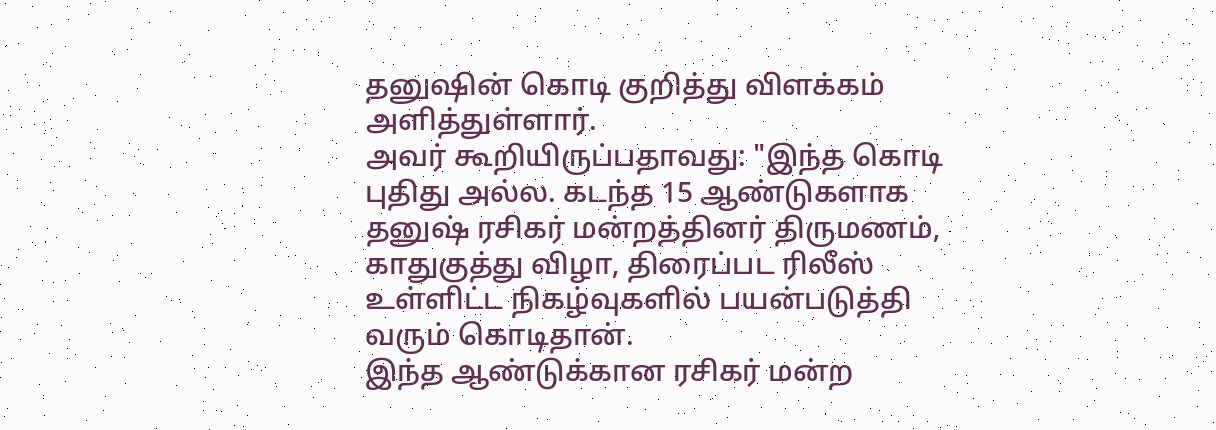தனுஷின் கொடி குறித்து விளக்கம் அளித்துள்ளார்.
அவர் கூறியிருப்பதாவது: "இந்த கொடி புதிது அல்ல. கடந்த 15 ஆண்டுகளாக தனுஷ் ரசிகர் மன்றத்தினர் திருமணம், காதுகுத்து விழா, திரைப்பட ரிலீஸ் உள்ளிட்ட நிகழ்வுகளில் பயன்படுத்தி வரும் கொடிதான்.
இந்த ஆண்டுக்கான ரசிகர் மன்ற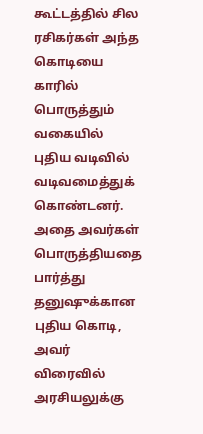கூட்டத்தில் சில ரசிகர்கள் அந்த கொடியை காரில் பொருத்தும் வகையில் புதிய வடிவில் வடிவமைத்துக் கொண்டனர். அதை அவர்கள் பொருத்தியதை பார்த்து தனுஷுக்கான புதிய கொடி, அவர் விரைவில் அரசியலுக்கு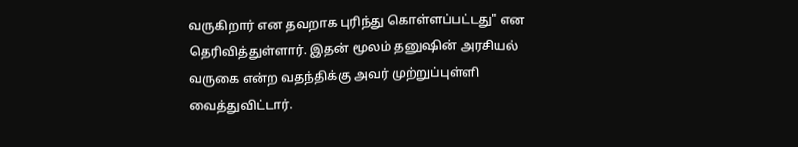வருகிறார் என தவறாக புரிந்து கொள்ளப்பட்டது" என தெரிவித்துள்ளார். இதன் மூலம் தனுஷின் அரசியல் வருகை என்ற வதந்திக்கு அவர் முற்றுப்புள்ளி வைத்துவிட்டார்.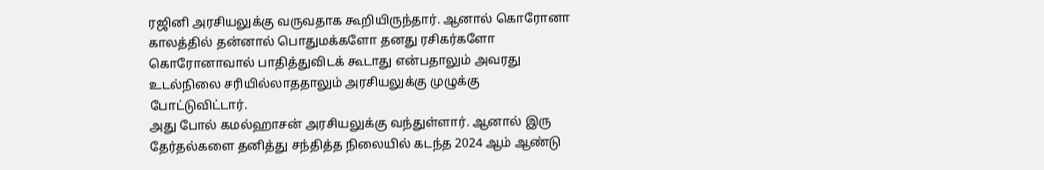ரஜினி அரசியலுக்கு வருவதாக கூறியிருந்தார். ஆனால் கொரோனா காலத்தில் தன்னால் பொதுமக்களோ தனது ரசிகர்களோ கொரோனாவால் பாதித்துவிடக் கூடாது என்பதாலும் அவரது உடல்நிலை சரியில்லாததாலும் அரசியலுக்கு முழுக்கு போட்டுவிட்டார்.
அது போல் கமல்ஹாசன் அரசியலுக்கு வந்துள்ளார். ஆனால் இரு தேர்தல்களை தனித்து சந்தித்த நிலையில் கடந்த 2024 ஆம் ஆண்டு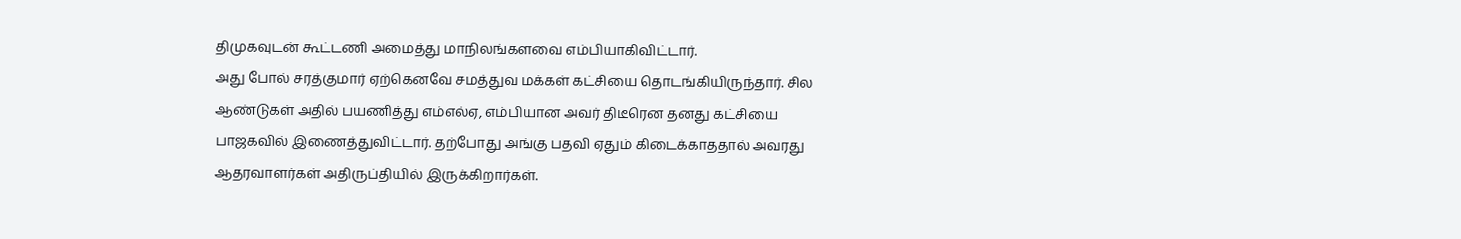திமுகவுடன் கூட்டணி அமைத்து மாநிலங்களவை எம்பியாகிவிட்டார்.
அது போல் சரத்குமார் ஏற்கெனவே சமத்துவ மக்கள் கட்சியை தொடங்கியிருந்தார். சில ஆண்டுகள் அதில் பயணித்து எம்எல்ஏ, எம்பியான அவர் திடீரென தனது கட்சியை பாஜகவில் இணைத்துவிட்டார். தற்போது அங்கு பதவி ஏதும் கிடைக்காததால் அவரது ஆதரவாளர்கள் அதிருப்தியில் இருக்கிறார்கள்.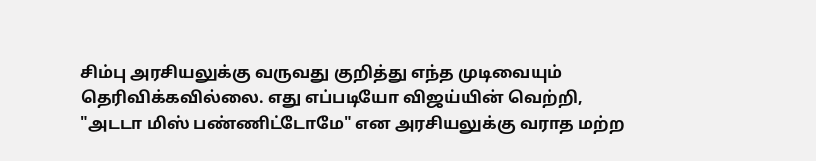சிம்பு அரசியலுக்கு வருவது குறித்து எந்த முடிவையும் தெரிவிக்கவில்லை. எது எப்படியோ விஜய்யின் வெற்றி, "அடடா மிஸ் பண்ணிட்டோமே" என அரசியலுக்கு வராத மற்ற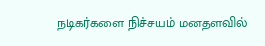நடிகர்களை நிச்சயம் மனதளவில்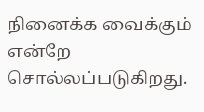நினைக்க வைக்கும் என்றே சொல்லப்படுகிறது.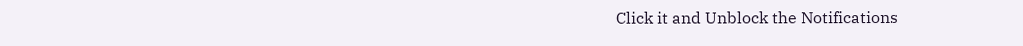Click it and Unblock the Notifications